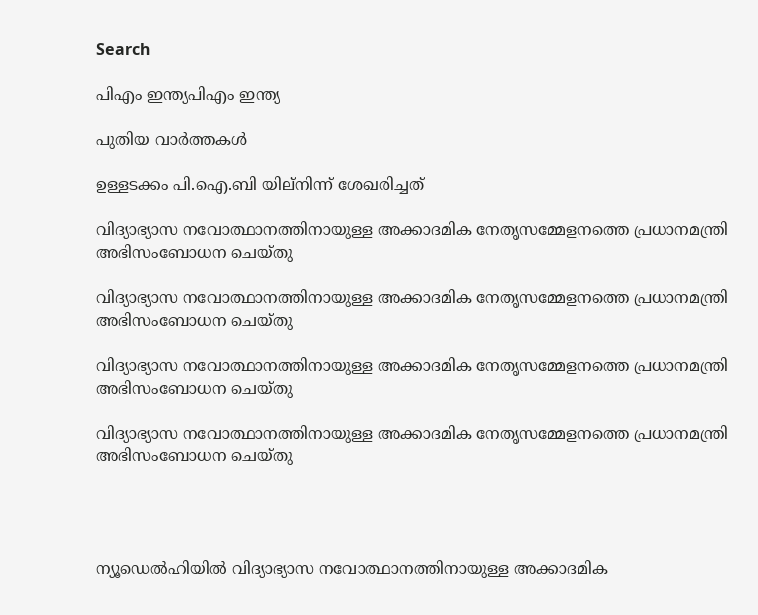Search

പിഎം ഇന്ത്യപിഎം ഇന്ത്യ

പുതിയ വാർത്തകൾ

ഉള്ളടക്കം പി.ഐ.ബി യില്നിന്ന് ശേഖരിച്ചത്

വിദ്യാഭ്യാസ നവോത്ഥാനത്തിനായുള്ള അക്കാദമിക നേതൃസമ്മേളനത്തെ പ്രധാനമന്ത്രി അഭിസംബോധന ചെയ്തു

വിദ്യാഭ്യാസ നവോത്ഥാനത്തിനായുള്ള അക്കാദമിക നേതൃസമ്മേളനത്തെ പ്രധാനമന്ത്രി അഭിസംബോധന ചെയ്തു

വിദ്യാഭ്യാസ നവോത്ഥാനത്തിനായുള്ള അക്കാദമിക നേതൃസമ്മേളനത്തെ പ്രധാനമന്ത്രി അഭിസംബോധന ചെയ്തു

വിദ്യാഭ്യാസ നവോത്ഥാനത്തിനായുള്ള അക്കാദമിക നേതൃസമ്മേളനത്തെ പ്രധാനമന്ത്രി അഭിസംബോധന ചെയ്തു




ന്യൂഡെല്‍ഹിയില്‍ വിദ്യാഭ്യാസ നവോത്ഥാനത്തിനായുള്ള അക്കാദമിക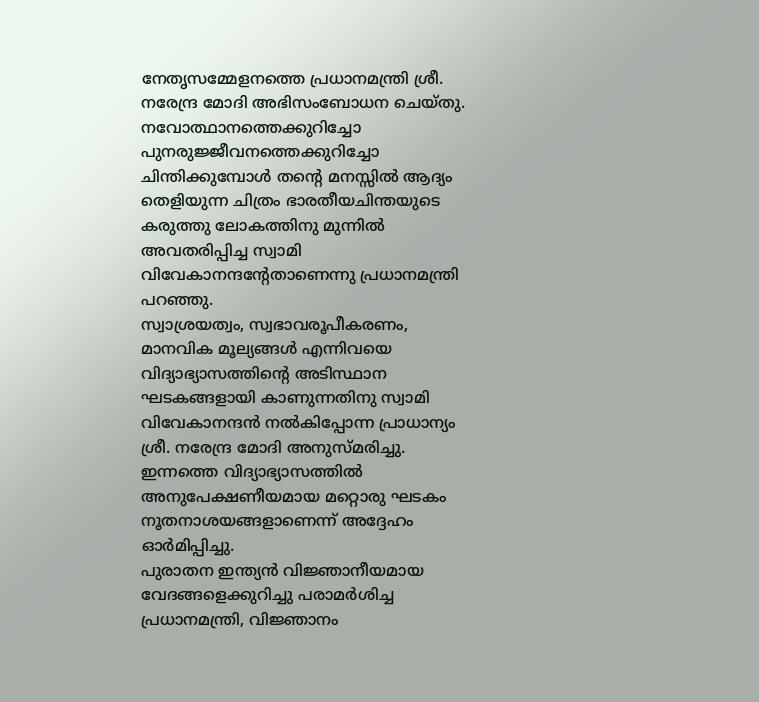നേതൃസമ്മേളനത്തെ പ്രധാനമന്ത്രി ശ്രീ. നരേന്ദ്ര മോദി അഭിസംബോധന ചെയ്തു.
നവോത്ഥാനത്തെക്കുറിച്ചോ പുനരുജ്ജീവനത്തെക്കുറിച്ചോ ചിന്തിക്കുമ്പോള്‍ തന്റെ മനസ്സില്‍ ആദ്യം തെളിയുന്ന ചിത്രം ഭാരതീയചിന്തയുടെ കരുത്തു ലോകത്തിനു മുന്നില്‍ അവതരിപ്പിച്ച സ്വാമി വിവേകാനന്ദന്റേതാണെന്നു പ്രധാനമന്ത്രി പറഞ്ഞു.
സ്വാശ്രയത്വം, സ്വഭാവരൂപീകരണം, മാനവിക മൂല്യങ്ങള്‍ എന്നിവയെ വിദ്യാഭ്യാസത്തിന്റെ അടിസ്ഥാന ഘടകങ്ങളായി കാണുന്നതിനു സ്വാമി വിവേകാനന്ദന്‍ നല്‍കിപ്പോന്ന പ്രാധാന്യം ശ്രീ. നരേന്ദ്ര മോദി അനുസ്മരിച്ചു. ഇന്നത്തെ വിദ്യാഭ്യാസത്തില്‍ അനുപേക്ഷണീയമായ മറ്റൊരു ഘടകം നൂതനാശയങ്ങളാണെന്ന് അദ്ദേഹം ഓര്‍മിപ്പിച്ചു.
പുരാതന ഇന്ത്യന്‍ വിജ്ഞാനീയമായ വേദങ്ങളെക്കുറിച്ചു പരാമര്‍ശിച്ച പ്രധാനമന്ത്രി, വിജ്ഞാനം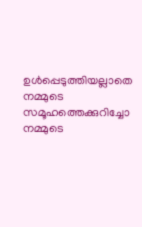ഉള്‍പ്പെടുത്തിയല്ലാതെ നമ്മുടെ സമൂഹത്തെക്കുറിച്ചോ നമ്മുടെ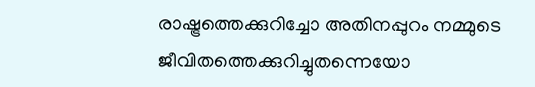രാഷ്ട്രത്തെക്കുറിച്ചോ അതിനപ്പുറം നമ്മുടെ ജീവിതത്തെക്കുറിച്ചുതന്നെയോ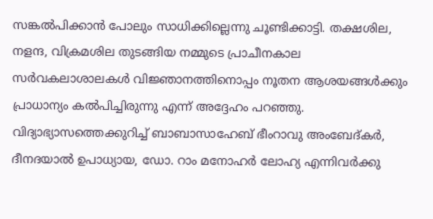സങ്കല്‍പിക്കാന്‍ പോലും സാധിക്കില്ലെന്നു ചൂണ്ടിക്കാട്ടി. തക്ഷശില, നളന്ദ, വിക്രമശില തുടങ്ങിയ നമ്മുടെ പ്രാചീനകാല സര്‍വകലാശാലകള്‍ വിജ്ഞാനത്തിനൊപ്പം നൂതന ആശയങ്ങള്‍ക്കും പ്രാധാന്യം കല്‍പിച്ചിരുന്നു എന്ന് അദ്ദേഹം പറഞ്ഞു. വിദ്യാഭ്യാസത്തെക്കുറിച്ച് ബാബാസാഹേബ് ഭീംറാവു അംബേദ്കര്‍, ദീനദയാല്‍ ഉപാധ്യായ, ഡോ. റാം മനോഹര്‍ ലോഹ്യ എന്നിവര്‍ക്കു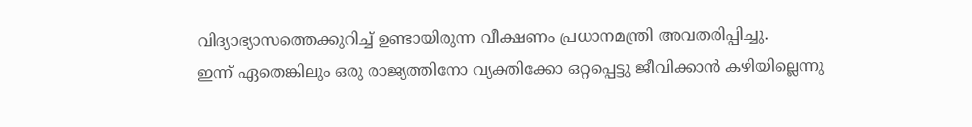വിദ്യാഭ്യാസത്തെക്കുറിച്ച് ഉണ്ടായിരുന്ന വീക്ഷണം പ്രധാനമന്ത്രി അവതരിപ്പിച്ചു.
ഇന്ന് ഏതെങ്കിലും ഒരു രാജ്യത്തിനോ വ്യക്തിക്കോ ഒറ്റപ്പെട്ടു ജീവിക്കാന്‍ കഴിയില്ലെന്നു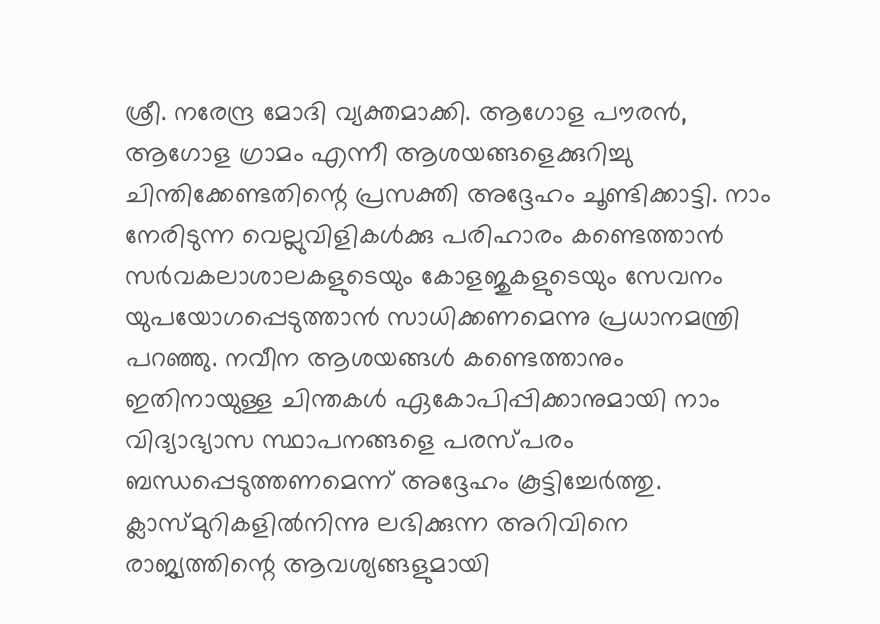ശ്രീ. നരേന്ദ്ര മോദി വ്യക്തമാക്കി. ആഗോള പൗരന്‍, ആഗോള ഗ്രാമം എന്നീ ആശയങ്ങളെക്കുറിച്ചു ചിന്തിക്കേണ്ടതിന്റെ പ്രസക്തി അദ്ദേഹം ചൂണ്ടിക്കാട്ടി. നാം നേരിടുന്ന വെല്ലുവിളികള്‍ക്കു പരിഹാരം കണ്ടെത്താന്‍ സര്‍വകലാശാലകളുടെയും കോളജുകളുടെയും സേവനം യുപയോഗപ്പെടുത്താന്‍ സാധിക്കണമെന്നു പ്രധാനമന്ത്രി പറഞ്ഞു. നവീന ആശയങ്ങള്‍ കണ്ടെത്താനും ഇതിനായുള്ള ചിന്തകള്‍ ഏകോപിപ്പിക്കാനുമായി നാം വിദ്യാഭ്യാസ സ്ഥാപനങ്ങളെ പരസ്പരം ബന്ധപ്പെടുത്തണമെന്ന് അദ്ദേഹം കൂട്ടിച്ചേര്‍ത്തു. ക്ലാസ്മുറികളില്‍നിന്നു ലഭിക്കുന്ന അറിവിനെ രാജ്യത്തിന്റെ ആവശ്യങ്ങളുമായി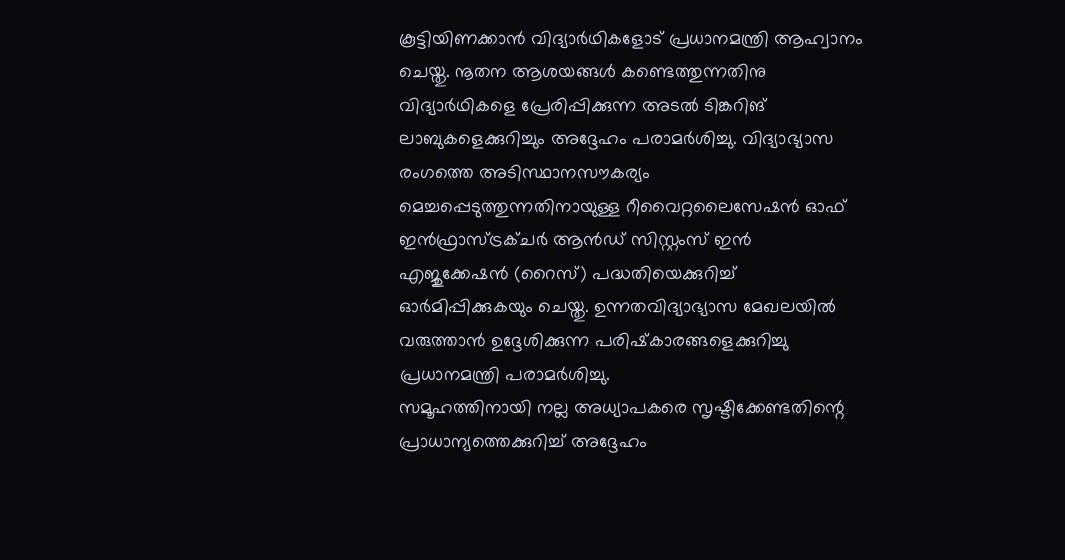കൂട്ടിയിണക്കാന്‍ വിദ്യാര്‍ഥികളോട് പ്രധാനമന്ത്രി ആഹ്വാനം ചെയ്തു. നൂതന ആശയങ്ങള്‍ കണ്ടെത്തുന്നതിനു വിദ്യാര്‍ഥികളെ പ്രേരിപ്പിക്കുന്ന അടല്‍ ടിങ്കറിങ് ലാബുകളെക്കുറിച്ചും അദ്ദേഹം പരാമര്‍ശിച്ചു. വിദ്യാഭ്യാസ രംഗത്തെ അടിസ്ഥാനസൗകര്യം മെച്ചപ്പെടുത്തുന്നതിനായുള്ള റീവൈറ്റലൈസേഷന്‍ ഓഫ് ഇന്‍ഫ്രാസ്ട്രക്ചര്‍ ആന്‍ഡ് സിസ്റ്റംസ് ഇന്‍ എജുക്കേഷന്‍ (റൈസ്) പദ്ധതിയെക്കുറിച്ച് ഓര്‍മിപ്പിക്കുകയും ചെയ്തു. ഉന്നതവിദ്യാഭ്യാസ മേഖലയില്‍ വരുത്താന്‍ ഉദ്ദേശിക്കുന്ന പരിഷ്‌കാരങ്ങളെക്കുറിച്ചു പ്രധാനമന്ത്രി പരാമര്‍ശിച്ചു.
സമൂഹത്തിനായി നല്ല അധ്യാപകരെ സൃഷ്ടിക്കേണ്ടതിന്റെ പ്രാധാന്യത്തെക്കുറിച്ച് അദ്ദേഹം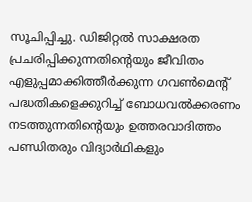സൂചിപ്പിച്ചു. ഡിജിറ്റല്‍ സാക്ഷരത പ്രചരിപ്പിക്കുന്നതിന്റെയും ജീവിതം എളുപ്പമാക്കിത്തീര്‍ക്കുന്ന ഗവണ്‍മെന്റ് പദ്ധതികളെക്കുറിച്ച് ബോധവല്‍ക്കരണം നടത്തുന്നതിന്റെയും ഉത്തരവാദിത്തം പണ്ഡിതരും വിദ്യാര്‍ഥികളും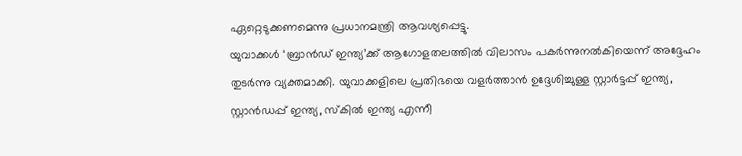ഏറ്റെടുക്കണമെന്നു പ്രധാനമന്ത്രി ആവശ്യപ്പെട്ടു.
യുവാക്കള്‍ ‘ബ്രാന്‍ഡ് ഇന്ത്യ’ക്ക് ആഗോളതലത്തില്‍ വിലാസം പകര്‍ന്നുനല്‍കിയെന്ന് അദ്ദേഹം തുടര്‍ന്നു വ്യക്തമാക്കി. യുവാക്കളിലെ പ്രതിഭയെ വളര്‍ത്താന്‍ ഉദ്ദേശിച്ചുള്ള സ്റ്റാര്‍ട്ടപ്പ് ഇന്ത്യ, സ്റ്റാന്‍ഡപ്പ് ഇന്ത്യ, സ്‌കില്‍ ഇന്ത്യ എന്നീ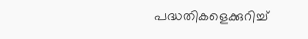പദ്ധതികളെക്കുറിച്ച്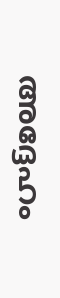അദ്ദേഹം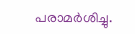പരാമര്‍ശിച്ചു.